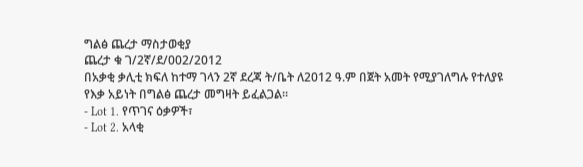ግልፅ ጨረታ ማስታወቂያ
ጨረታ ቁ ገ/2ኛ/ደ/002/2012
በአቃቂ ቃሊቲ ክፍለ ከተማ ገላን 2ኛ ደረጃ ት/ቤት ለ2012 ዓ.ም በጀት አመት የሚያገለግሉ የተለያዩ የእቃ አይነት በግልፅ ጨረታ መግዛት ይፈልጋል፡፡
- Lot 1. የጥገና ዕቃዎች፣
- Lot 2. አላቂ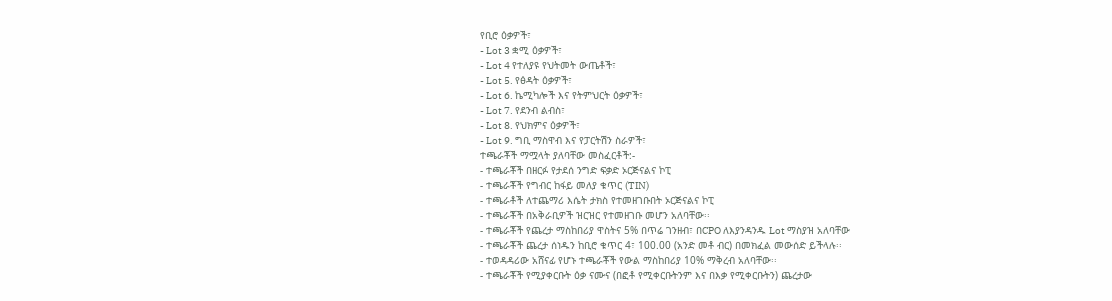የቢሮ ዕቃዎች፣
- Lot 3 ቋሚ ዕቃዎች፣
- Lot 4 የተለያዩ የህትመት ውጤቶች፣
- Lot 5. የፅዳት ዕቃዎች፣
- Lot 6. ኬሚካሎች እና የትምህርት ዕቃዎች፣
- Lot 7. የደንብ ልብስ፣
- Lot 8. የህክምና ዕቃዎች፣
- Lot 9. ግቢ ማስዋብ እና የፓርትሽን ስራዎች፣
ተጫራቾች ማሟላት ያለባቸው መስፈርቶች:-
- ተጫራቾች በዘርፉ የታደሰ ንግድ ፍቃድ ኦርጅናልና ኮፒ
- ተጫራቾች የግብር ከፋይ መለያ ቁጥር (TIN)
- ተጫራቶች ለተጨማሪ እሴት ታክስ የተመዘገቡበት ኦርጅናልና ኮፒ
- ተጫራቾች በአቅራቢዎች ዝርዝር የተመዘገቡ መሆን አለባቸው፡፡
- ተጫራቾች የጨረታ ማስከበሪያ ዋስትና 5% በጥሬ ገንዘብ፣ በCPO ለእያንዳንዱ Lot ማስያዝ አለባቸው
- ተጫራቾች ጨረታ ሰነዱን ከቢሮ ቁጥር 4፣ 100.00 (አንድ መቶ ብር) በመክፈል መውሰድ ይችላሉ፡፡
- ተወዳዳሪው አሸናፊ የሆኑ ተጫራቾች የውል ማስከበሪያ 10% ማቅረብ አለባቸው፡፡
- ተጫራቾች የሚያቀርቡት ዕቃ ናሙና (በፎቶ የሚቀርቡትንም እና በእቃ የሚቀርቡትን) ጨረታው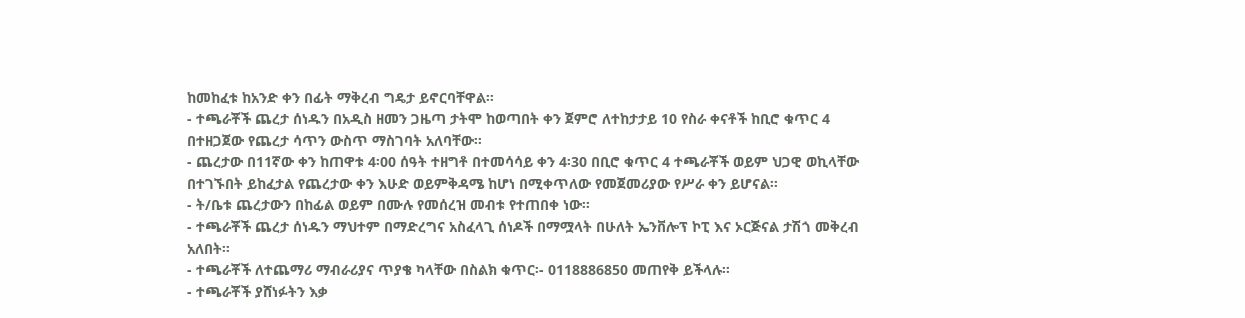ከመከፈቱ ከአንድ ቀን በፊት ማቅረብ ግዴታ ይኖርባቸዋል፡፡
- ተጫራቾች ጨረታ ሰነዱን በአዲስ ዘመን ጋዜጣ ታትሞ ከወጣበት ቀን ጀምሮ ለተከታታይ 10 የስራ ቀናቶች ከቢሮ ቁጥር 4 በተዘጋጀው የጨረታ ሳጥን ውስጥ ማስገባት አለባቸው፡፡
- ጨረታው በ11ኛው ቀን ከጠዋቱ 4፡00 ሰዓት ተዘግቶ በተመሳሳይ ቀን 4፡30 በቢሮ ቁጥር 4 ተጫራቾች ወይም ህጋዊ ወኪላቸው በተገኙበት ይከፈታል የጨረታው ቀን እሁድ ወይምቅዳሜ ከሆነ በሚቀጥለው የመጀመሪያው የሥራ ቀን ይሆናል፡፡
- ት/ቤቱ ጨረታውን በከፊል ወይም በሙሉ የመሰረዝ መብቱ የተጠበቀ ነው፡፡
- ተጫራቾች ጨረታ ሰነዱን ማህተም በማድረግና አስፈላጊ ሰነዶች በማሟላት በሁለት ኤንቨሎፕ ኮፒ እና ኦርጅናል ታሽጎ መቅረብ አለበት፡፡
- ተጫራቾች ለተጨማሪ ማብራሪያና ጥያቄ ካላቸው በስልክ ቁጥር፡- 0118886850 መጠየቅ ይችላሉ፡፡
- ተጫራቾች ያሸነፉትን እቃ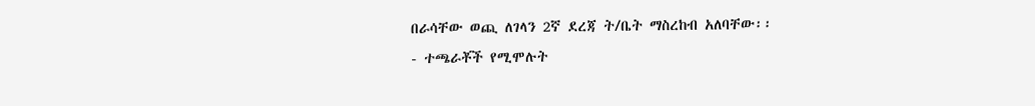በራሳቸው ወጪ ለገላን 2ኛ ደረጃ ት/ቤት ማስረከብ አለባቸው፡፡
- ተጫራቾች የሚሞሉት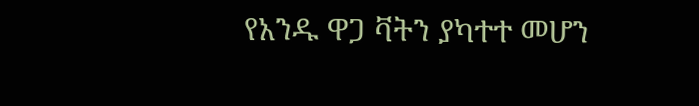የአንዱ ዋጋ ቫትን ያካተተ መሆን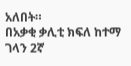አለበት።
በአቃቂ ቃሊቲ ክፍለ ከተማ ገላን 2ኛ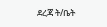ደረጃ ት/ቤት